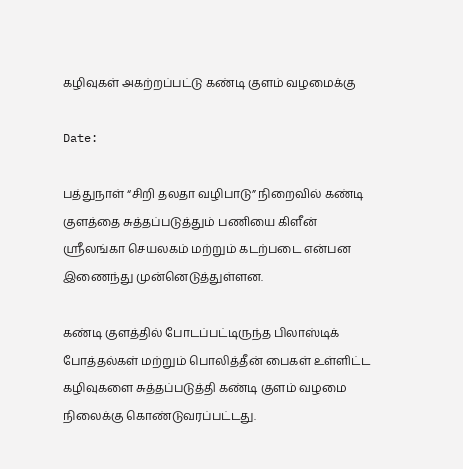கழிவுகள் அகற்றப்பட்டு கண்டி குளம் வழமைக்கு

Date:

பத்துநாள் “சிறி தலதா வழிபாடு” நிறைவில் கண்டி குளத்தை சுத்தப்படுத்தும் பணியை கிளீன் ஸ்ரீலங்கா செயலகம் மற்றும் கடற்படை என்பன இணைந்து முன்னெடுத்துள்ளன.

கண்டி குளத்தில் போடப்பட்டிருந்த பிலாஸ்டிக் போத்தல்கள் மற்றும் பொலித்தீன் பைகள் உள்ளிட்ட கழிவுகளை சுத்தப்படுத்தி கண்டி குளம் வழமை நிலைக்கு கொண்டுவரப்பட்டது.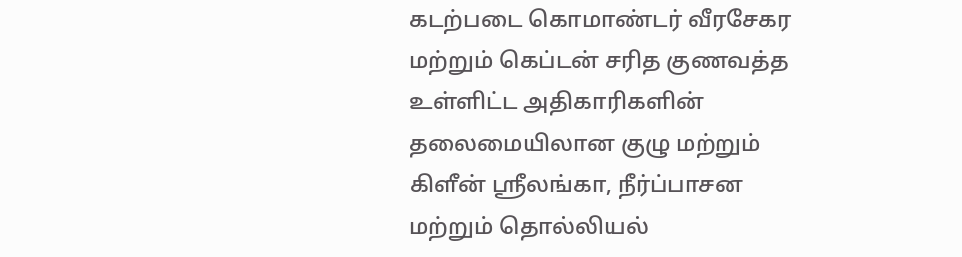கடற்படை கொமாண்டர் வீரசேகர மற்றும் கெப்டன் சரித குணவத்த உள்ளிட்ட அதிகாரிகளின் தலைமையிலான குழு மற்றும் கிளீன் ஸ்ரீலங்கா, நீர்ப்பாசன மற்றும் தொல்லியல்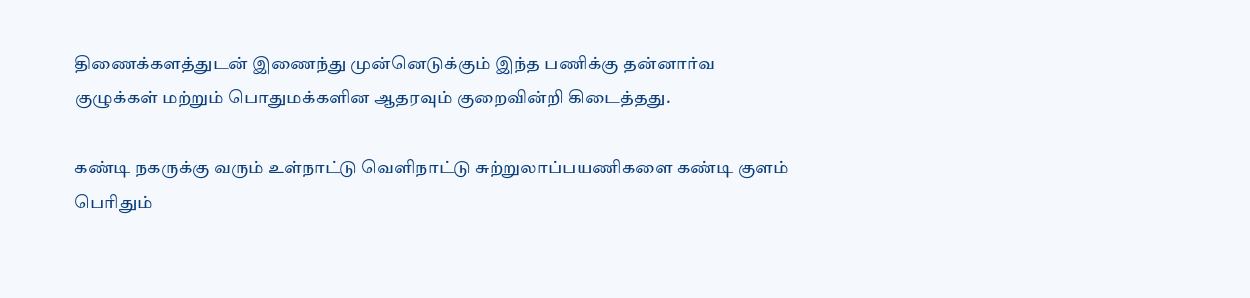திணைக்களத்துடன் இணைந்து முன்னெடுக்கும் இந்த பணிக்கு தன்னார்வ குழுக்கள் மற்றும் பொதுமக்களின ஆதரவும் குறைவின்றி கிடைத்தது.

கண்டி நகருக்கு வரும் உள்நாட்டு வௌிநாட்டு சுற்றுலாப்பயணிகளை கண்டி குளம் பெரிதும்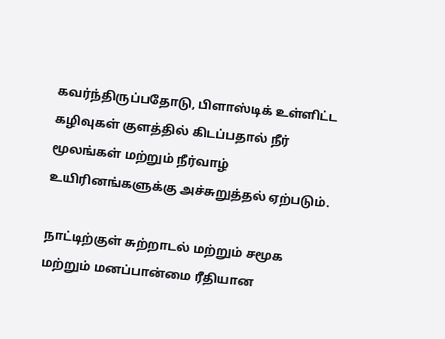கவர்ந்திருப்பதோடு, பிளாஸ்டிக் உள்ளிட்ட கழிவுகள் குளத்தில் கிடப்பதால் நீர் மூலங்கள் மற்றும் நீர்வாழ் உயிரினங்களுக்கு அச்சுறுத்தல் ஏற்படும்.

நாட்டிற்குள் சுற்றாடல் மற்றும் சமூக மற்றும் மனப்பான்மை ரீதியான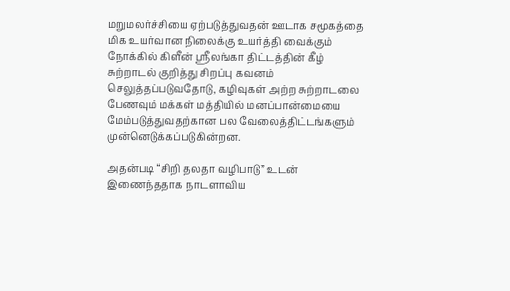மறுமலர்ச்சியை ஏற்படுத்துவதன் ஊடாக சமூகத்தை மிக உயர்வான நிலைக்கு உயர்த்தி வைக்கும் நோக்கில் கிளீன் ஸ்ரீலங்கா திட்டத்தின் கீழ் சுற்றாடல் குறித்து சிறப்பு கவனம் செலுத்தப்படுவதோடு, கழிவுகள் அற்ற சுற்றாடலை பேணவும் மக்கள் மத்தியில் மனப்பான்மையை மேம்படுத்துவதற்கான பல வேலைத்திட்டங்களும் முன்னெடுக்கப்படுகின்றன.

அதன்படி “சிறி தலதா வழிபாடு” உடன் இணைந்ததாக நாடளாவிய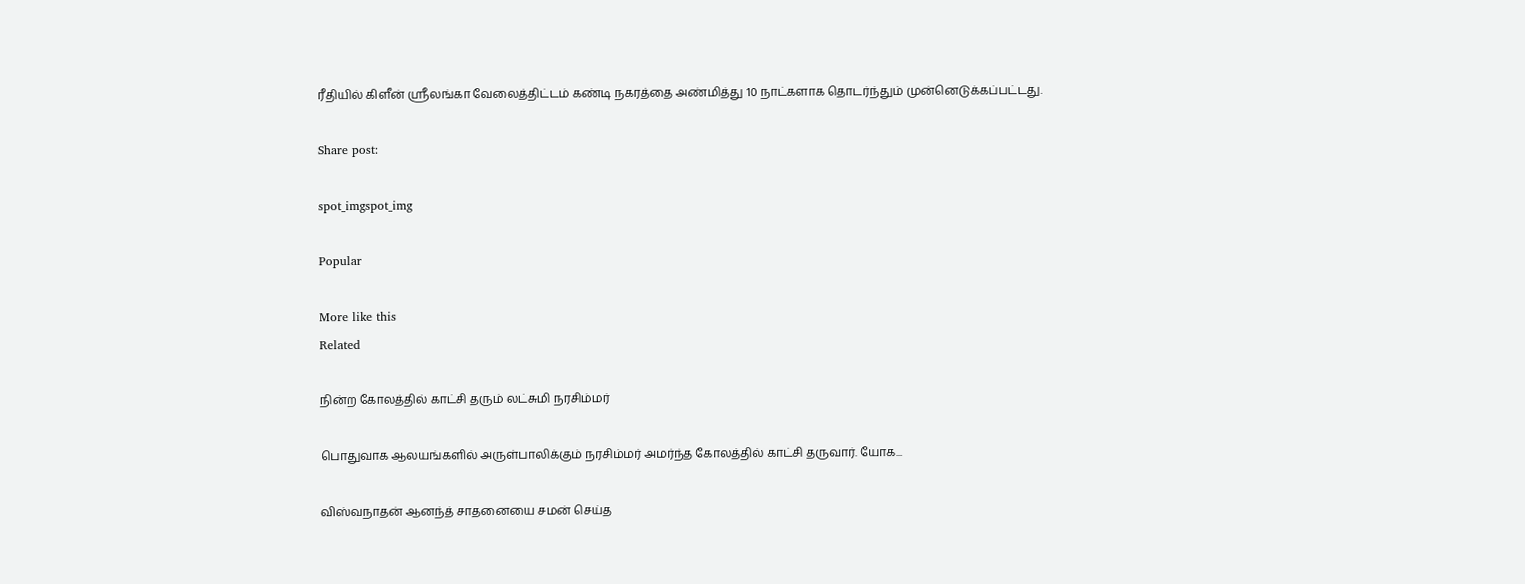ரீதியில் கிளீன் ஸ்ரீலங்கா வேலைத்திட்டம் கண்டி நகரத்தை அண்மித்து 10 நாட்களாக தொடர்ந்தும் முன்னெடுக்கப்பட்டது.

Share post:

spot_imgspot_img

Popular

More like this
Related

நின்ற கோலத்தில் காட்சி தரும் லட்சுமி நரசிம்மர்

பொதுவாக ஆலயங்களில் அருள்பாலிக்கும் நரசிம்மர் அமர்ந்த கோலத்தில் காட்சி தருவார். யோக...

விஸ்வநாதன் ஆனந்த் சாதனையை சமன் செய்த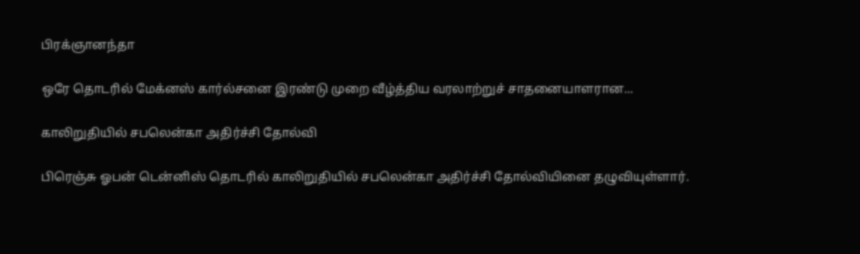பிரக்ஞானந்தா

ஒரே தொடரில் மேக்னஸ் கார்ல்சனை இரண்டு முறை வீழ்த்திய வரலாற்றுச் சாதனையாளரான...

காலிறுதியில் சபலென்கா அதிர்ச்சி தோல்வி

பிரெஞ்சு ஓபன் டென்னிஸ் தொடரில் காலிறுதியில் சபலென்கா அதிர்ச்சி தோல்வியினை தழுவியுள்ளார்.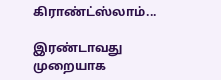கிராண்ட்ஸ்லாம்...

இரண்டாவது முறையாக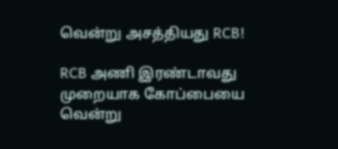வென்று அசத்தியது RCB!

RCB அணி இரண்டாவது முறையாக கோப்பையை வென்று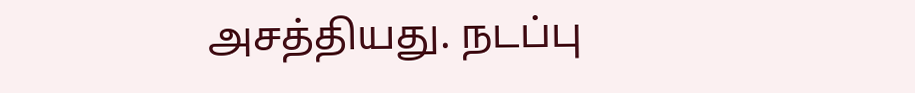அசத்தியது. நடப்பு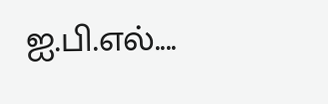ஐ.பி.எல்....